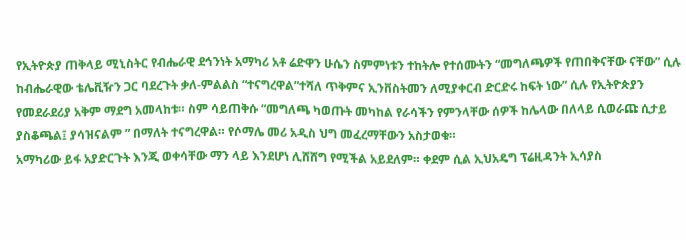የኢትዮጵያ ጠቅላይ ሚኒስትር የብሔራዊ ደኅንነት አማካሪ አቶ ሬድዋን ሁሴን ስምምነቱን ተከትሎ የተሰሙትን “መግለጫዎች የጠበቅናቸው ናቸው” ሲሉ ከብሔራዊው ቴሌቪዥን ጋር ባደረጉት ቃለ-ምልልስ “ተናግረዋል”ተሻለ ጥቅምና ኢንቨስትመን ለሚያቀርብ ድርድሩ ከፍት ነው” ሲሉ የኢትዮጵያን የመደራደሪያ አቅም ማደግ አመላከቱ። ስም ሳይጠቅሱ “መግለጫ ካወጡት መካከል የራሳችን የምንላቸው ሰዎች ከሌላው በለላይ ሲወራጩ ሲታይ ያስቆጫል፤ ያሳዝናልም ” በማለት ተናግረዋል። የሶማሌ መሪ አዲስ ህግ መፈረማቸውን አስታወቁ።
አማካሪው ይፋ አያድርጉት እንጂ ወቀሳቸው ማን ላይ እንደሆነ ሊሸሸግ የሚችል አይደለም። ቀደም ሲል ኢህአዴግ ፕሬዚዳንት ኢሳያስ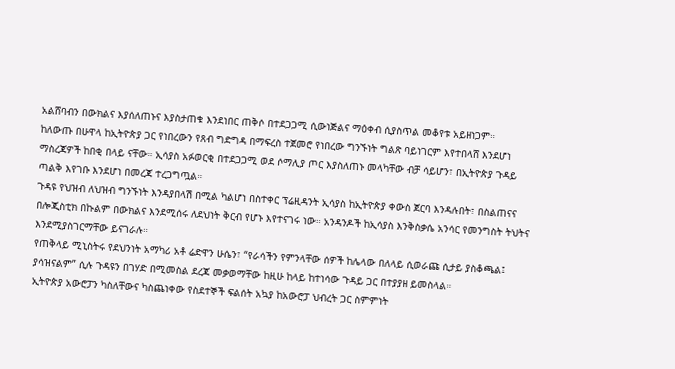አልሸባብን በውክልና እያሰለጠኑና እያስታጠቁ እንደነበር ጠቅሶ በተደጋጋሚ ሲውነጅልና ማዕቀብ ሲያስጥል መቆየቱ አይዘነጋም።
ከለውጡ በሁዋላ ከኢትዮጵያ ጋር የነበረውን የጸብ ግድግዳ በማፍረስ ተጀመሮ የነበረው ግንኙነት ግልጽ ባይነገርም እየተበላሸ እንደሆነ ማስረጃዎች ከበቂ በላይ ናቸው። ኢሳያስ አፉወርቂ በተደጋጋሚ ወደ ሶማሊያ ጦር እያስለጠኑ መላካቸው ብቻ ሳይሆን፣ በኢትዮጵያ ጉዳይ ጣልቅ እየገቡ እንደሆነ በመረጃ ተረጋግጧል።
ጉዳዩ የህዝብ ለህዝብ ግንኙነት እንዳያበላሽ በሚል ካልሆነ በስተቀር ፕሬዚዳንት ኢሳያስ ከኢትዮጵያ ቀውስ ጀርባ እንዳሉበት፣ በስልጠናና በሎጂስቲክ በኩልም በውክልና እንደሚሰሩ ለደህነት ቅርብ የሆኑ እየተናገሩ ነው። አንዳንዶች ከኢሳያስ እንቅስቃሴ አንሳር የመንግስት ትህትና እንደሚያስገርማቸው ይናገራሉ።
የጠቅላይ ሚኒስትሩ የደህንነት አማካሪ አቶ ሬድዋን ሁሴን፣ “የራሳችን የምንላቸው ሰዎች ከሌላው በለላይ ሲወራጩ ሲታይ ያስቆጫል፤ ያሳዝናልም” ሲሉ ጉዳዩን በገሃድ በሚመስል ደረጃ መቃወማቸው ከዚሁ ከላይ ከተነሳው ጉዳይ ጋር በተያያዘ ይመስላል።
ኢትዮጵያ አውሮፓን ካስለቸውና ካስጨነቀው የስደተኞች ፍልሰት አኳያ ከአውሮፓ ህብረት ጋር ስምምነት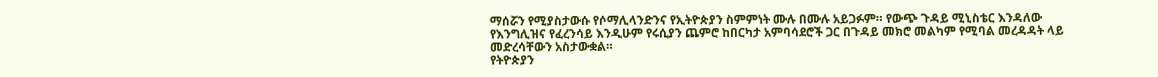ማሰሯን የሚያስታውሱ የሶማሊላንድንና የኢትዮጵያን ስምምነት ሙሉ በሙሉ አይጋፉም። የውጭ ጉዳይ ሚኒስቴር እንዳለው የእንግሊዝና የፈረንሳይ እንዲሁም የሩሲያን ጨምሮ ከበርካታ አምባሳደሮች ጋር በጉዳይ መክሮ መልካም የሚባል መረዳዳት ላይ መድረሳቸውን አስታውቋል።
የትዮጵያን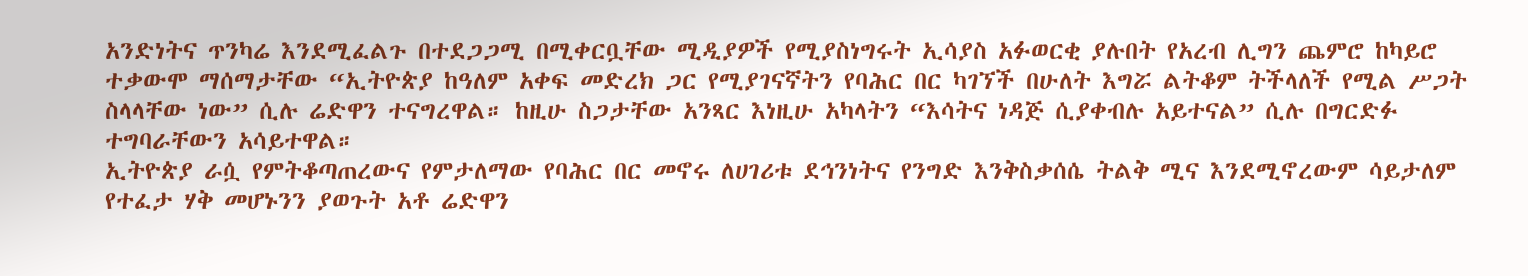አንድነትና ጥንካሬ እንደሚፈልጉ በተደጋጋሚ በሚቀርቧቸው ሚዲያዎች የሚያስነግሩት ኢሳያስ አፉወርቂ ያሉበት የአረብ ሊግን ጨምሮ ከካይሮ ተቃውሞ ማሰማታቸው “ኢትዮጵያ ከዓለም አቀፍ መድረክ ጋር የሚያገናኛትን የባሕር በር ካገኘች በሁለት እግሯ ልትቆም ትችላለች የሚል ሥጋት ስላላቸው ነው” ሲሉ ሬድዋን ተናግረዋል። ከዚሁ ስጋታቸው አንጻር እነዚሁ አካላትን “እሳትና ነዳጅ ሲያቀብሉ አይተናል” ሲሉ በግርድፉ ተግባራቸውን አሳይተዋል።
ኢትዮጵያ ራሷ የምትቆጣጠረውና የምታለማው የባሕር በር መኖሩ ለሀገሪቱ ደኅንነትና የንግድ እንቅስቃሰሴ ትልቅ ሚና እንደሚኖረውም ሳይታለም የተፈታ ሃቅ መሆኑንን ያወጉት አቶ ሬድዋን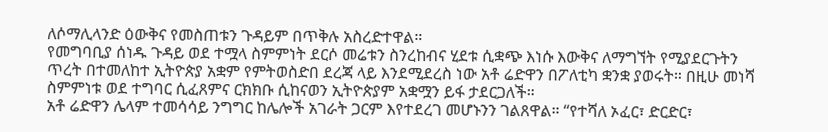ለሶማሊላንድ ዕውቅና የመስጠቱን ጉዳይም በጥቅሉ አስረድተዋል።
የመግባቢያ ሰነዱ ጉዳይ ወደ ተሟላ ስምምነት ደርሶ መሬቱን ስንረከብና ሂደቱ ሲቋጭ እነሱ እውቅና ለማግኘት የሚያደርጉትን ጥረት በተመለከተ ኢትዮጵያ አቋም የምትወስድበ ደረጃ ላይ እንደሚደረስ ነው አቶ ሬድዋን በፖለቲካ ቋንቋ ያወሩት። በዚሁ መነሻ ስምምነቱ ወደ ተግባር ሲፈጸምና ርክክቡ ሲከናወን ኢትዮጵያም አቋሟን ይፋ ታደርጋለች።
አቶ ሬድዋን ሌላም ተመሳሳይ ንግግር ከሌሎች አገራት ጋርም እየተደረገ መሆኑንን ገልጸዋል። “የተሻለ ኦፈር፣ ድርድር፣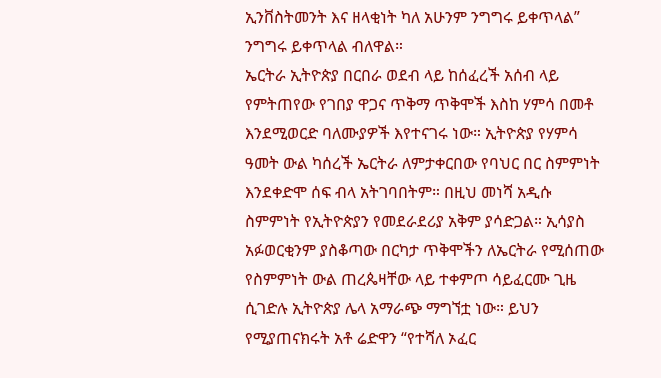ኢንቨስትመንት እና ዘላቂነት ካለ አሁንም ንግግሩ ይቀጥላል” ንግግሩ ይቀጥላል ብለዋል።
ኤርትራ ኢትዮጵያ በርበራ ወደብ ላይ ከሰፈረች አሰብ ላይ የምትጠየው የገበያ ዋጋና ጥቅማ ጥቅሞች እስከ ሃምሳ በመቶ እንደሚወርድ ባለሙያዎች እየተናገሩ ነው። ኢትዮጵያ የሃምሳ ዓመት ውል ካሰረች ኤርትራ ለምታቀርበው የባህር በር ስምምነት እንደቀድሞ ሰፍ ብላ አትገባበትም። በዚህ መነሻ አዲሱ ስምምነት የኢትዮጵያን የመደራደሪያ አቅም ያሳድጋል። ኢሳያስ አፉወርቂንም ያስቆጣው በርካታ ጥቅሞችን ለኤርትራ የሚሰጠው የስምምነት ውል ጠረጴዛቸው ላይ ተቀምጦ ሳይፈርሙ ጊዜ ሲገድሉ ኢትዮጵያ ሌላ አማራጭ ማግኘቷ ነው። ይህን የሚያጠናክሩት አቶ ሬድዋን “የተሻለ ኦፈር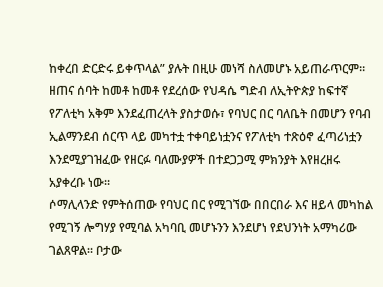ከቀረበ ድርድሩ ይቀጥላል” ያሉት በዚሁ መነሻ ስለመሆኑ አይጠራጥርም። ዘጠና ሰባት ከመቶ ከመቶ የደረሰው የህዳሴ ግድብ ለኢትዮጵያ ከፍተኛ የፖለቲካ አቅም እንደፈጠረላት ያስታወሱ፣ የባህር በር ባለቤት በመሆን የባብ ኢልማንደብ ሰርጥ ላይ መካተቷ ተቀባይነቷንና የፖለቲካ ተጽዕኖ ፈጣሪነቷን እንደሚያገዝፈው የዘርፉ ባለሙያዎች በተደጋጋሚ ምክንያት እየዘረዘሩ አያቀረቡ ነው።
ሶማሊላንድ የምትሰጠው የባህር በር የሚገኘው በበርበራ እና ዘይላ መካከል የሚገኝ ሎግሃያ የሚባል አካባቢ መሆኑንን እንደሆነ የደህንነት አማካሪው ገልጸዋል። ቦታው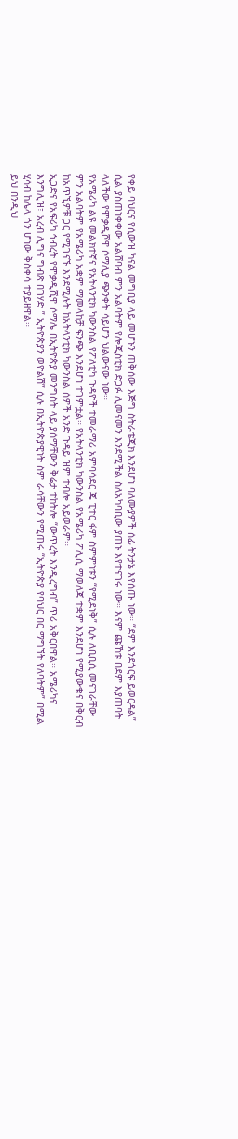የቀይ ባህርና የሲውዝ ካናል መግቢያ ላይ መሆኑን ጠቅሰው እጅግ ስትራቴጂክ እንደሆነ ባለሙያዎች ሰፊ ትንታኔ እየሰጡ ነው። “ደም እንደጎርፍ ይወርዳል” ሲል ያስጠነቀቀው አልሸባብ ምን አልባትም የሎጂስቲክ ድጋፉ ሊመናመን እንደሚችል ስለአካባቢው ያጠኑ እየተናገሩ ነው። እናም ጩኸቱ በደም እያጠባት ላለችው የሞቃዲሾዋ ሶማሊያ ጭንቀት ሳይሆን ህልውናው ነው።
የአሜሪካ ልዩ መልክተኛና የአትላንቲክ ካውንስል የፖለቲካ ጉዳዮች ተመራማሪ አምባሳደር ጄ ፒተር ፋም ስምምነቱን “የሚደነቅ” ሲሉ ለቢቢሲ መናገራቸው ምን አልባትም የአሜሪካ አቋም ማመላከቻ ፍንጭ እንደሆነ ተገምቷል። የአትላንቲክ ካውንስል የአሜሪካ ፖሊሲ ማወለጃ ተቋም እንደሆነ የሚያውቁና በቅርብ ከአጥኚዎቹ ጋር የሚገናኙ እንደሚሉት ከአትላንቲክ ካውንስል ሰዎች አንድ ጉዳይ ዝም ተብሎ አይወራም።
ኢጋድና የአፍሪካ ኅብረት የሞቃዲሺዋ ሶማሌ በኢትዮጵያ መንግስት ላይ ያሰማቸውን ቅሬታ ተከትሎ “ውጥረት እንዲረግብ” ጥሪ አቅርበዋል። አሜሪካና እንግሊዝ፣ አረብ ሊግና ግብጽ በገሃድ ” ኢትዮጵያን ወዮልሽ” ሲሉ በኢትዮጵያዊነት ስም ራሳቸውን የሚጠሩ “ኢትዮጵያ የባህር በር ማግኘት የለባትም” በሚል ሂሳብ ከሌላ ጎን ሆነው ቅስቀሳ ተያይዘዋል።
ይህ በንዲህ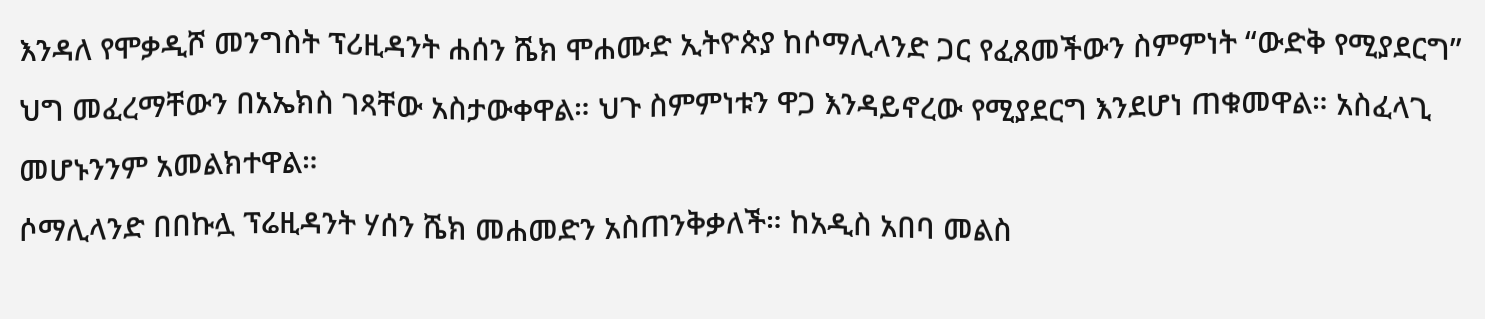እንዳለ የሞቃዲሾ መንግስት ፕሪዚዳንት ሐሰን ሼክ ሞሐሙድ ኢትዮጵያ ከሶማሊላንድ ጋር የፈጸመችውን ስምምነት “ውድቅ የሚያደርግ” ህግ መፈረማቸውን በአኤክስ ገጻቸው አስታውቀዋል። ህጉ ስምምነቱን ዋጋ እንዳይኖረው የሚያደርግ እንደሆነ ጠቁመዋል። አስፈላጊ መሆኑንንም አመልክተዋል።
ሶማሊላንድ በበኩሏ ፕሬዚዳንት ሃሰን ሼክ መሐመድን አስጠንቅቃለች። ከአዲስ አበባ መልስ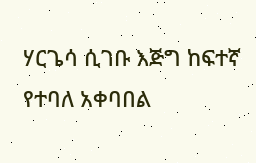ሃርጌሳ ሲገቡ እጅግ ከፍተኛ የተባለ አቀባበል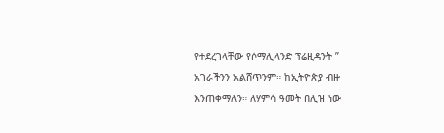የተደረገላቸው የሶማሊላንድ ፕሬዚዳንት ” አገራችንን አልሸጥንም። ከኢትዮጵያ ብዙ እንጠቀማለን። ለሃምሳ ዓመት በሊዝ ነው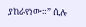ያከራየነው።” ሲሉ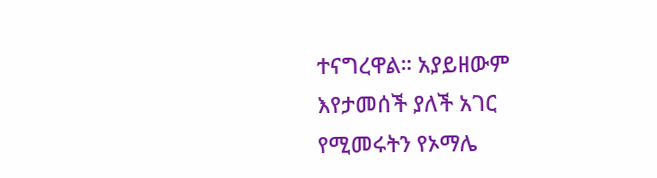ተናግረዋል። አያይዘውም እየታመሰች ያለች አገር የሚመሩትን የኦማሌ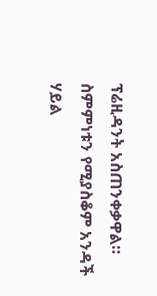ፕሬዚዳንት አስጠንቀቃዋል። ስምምነቱን የሚያስቆም አንዳች ሃይል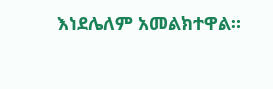እነደሌለም አመልክተዋል።